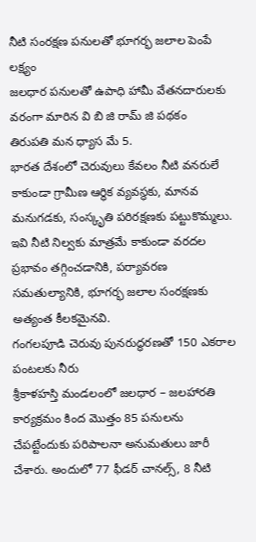నీటి సంరక్షణ పనులతో భూగర్భ జలాల పెంపే లక్ష్యం
జలధార పనులతో ఉపాధి హామీ వేతనదారులకు వరంగా మారిన వి బి జి రామ్ జి పథకం
తిరుపతి మన ధ్యాస మే 5.
భారత దేశంలో చెరువులు కేవలం నీటి వనరులే కాకుండా గ్రామీణ ఆర్థిక వ్యవస్థకు, మానవ మనుగడకు, సంస్కృతి పరిరక్షణకు పట్టుకొమ్మలు. ఇవి నీటి నిల్వకు మాత్రమే కాకుండా వరదల ప్రభావం తగ్గించడానికి, పర్యావరణ సమతుల్యానికి, భూగర్భ జలాల సంరక్షణకు అత్యంత కీలకమైనవి.
గంగలపూడి చెరువు పునరుద్ధరణతో 150 ఎకరాల పంటలకు నీరు
శ్రీకాళహస్తి మండలంలో జలధార – జలహారతి కార్యక్రమం కింద మొత్తం 85 పనులను చేపట్టేందుకు పరిపాలనా అనుమతులు జారీ చేశారు. అందులో 77 ఫీడర్ చానల్స్, 8 నీటి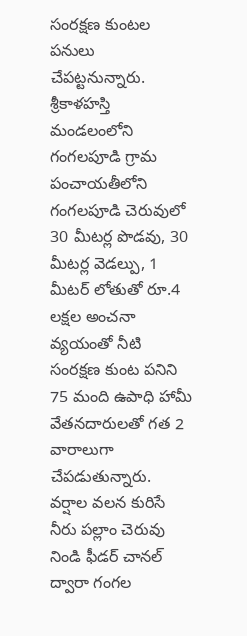సంరక్షణ కుంటల పనులు చేపట్టనున్నారు. శ్రీకాళహస్తి మండలంలోని గంగలపూడి గ్రామ పంచాయతీలోని గంగలపూడి చెరువులో 30 మీటర్ల పొడవు, 30 మీటర్ల వెడల్పు, 1 మీటర్ లోతుతో రూ.4 లక్షల అంచనా వ్యయంతో నీటి సంరక్షణ కుంట పనిని 75 మంది ఉపాధి హామీ వేతనదారులతో గత 2 వారాలుగా చేపడుతున్నారు. వర్షాల వలన కురిసే నీరు పల్లాం చెరువు నిండి ఫీడర్ చానల్ ద్వారా గంగల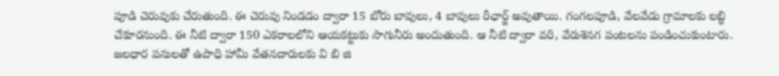పూడి చెరువుకు చేరుతుంది. ఈ చెరువు నిండడం ద్వారా 15 బోరు బావులు, 4 బావులు రీఛార్జ్ అవుతాయి. గంగలపూడి, వేలవేడు గ్రామాలకు లబ్ధి చేకూరనుంది. ఈ నీటి ద్వారా 150 ఎకరాలలోని ఆయకట్టుకు సాగునీరు అందుతుంది. ఆ నీటి ద్వారా వరి, వేరుశెనగ పంటలను పండించుకుంటారు. జలధార పనులతో ఉపాధి హామీ వేతనదారులకు వి బి జి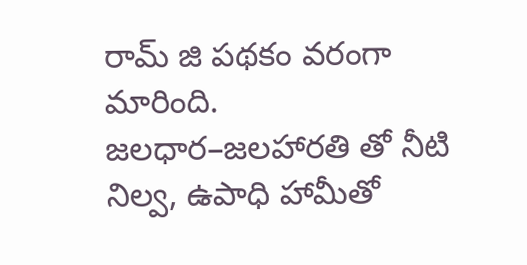రామ్ జి పథకం వరంగా మారింది.
జలధార–జలహారతి తో నీటి నిల్వ, ఉపాధి హామీతో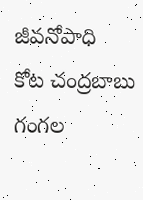జీవనోపాధి
కోట చంద్రబాబు గంగల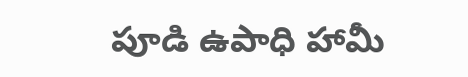పూడి ఉపాధి హామీ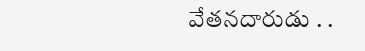వేతనదారుడు . .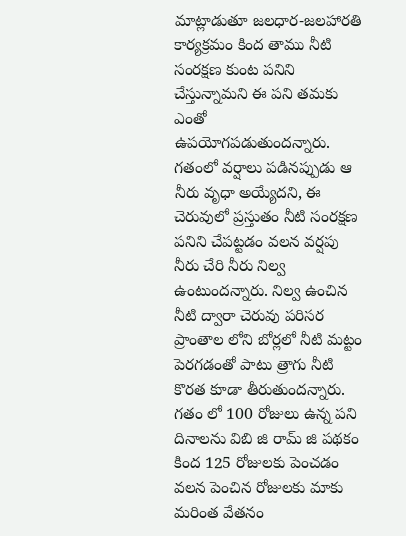మాట్లాడుతూ జలధార-జలహారతి కార్యక్రమం కింద తాము నీటి సంరక్షణ కుంట పనిని చేస్తున్నామని ఈ పని తమకు ఎంతో ఉపయోగపడుతుందన్నారు. గతంలో వర్షాలు పడినప్పుడు ఆ నీరు వృధా అయ్యేదని, ఈ చెరువులో ప్రస్తుతం నీటి సంరక్షణ పనిని చేపట్టడం వలన వర్షపు నీరు చేరి నీరు నిల్వ ఉంటుందన్నారు. నిల్వ ఉంచిన నీటి ద్వారా చెరువు పరిసర ప్రాంతాల లోని బోర్లలో నీటి మట్టం పెరగడంతో పాటు త్రాగు నీటి కొరత కూడా తీరుతుందన్నారు. గతం లో 100 రోజులు ఉన్న పని దినాలను విబి జి రామ్ జి పథకం కింద 125 రోజులకు పెంచడం వలన పెంచిన రోజులకు మాకు మరింత వేతనం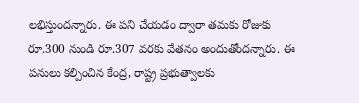లభిస్తుందన్నారు. ఈ పని చేయడం ద్వారా తమకు రోజుకు రూ.300 నుండి రూ.307 వరకు వేతనం అందుతోందన్నారు. ఈ పనులు కల్పించిన కేంద్ర, రాష్ట్ర ప్రభుత్వాలకు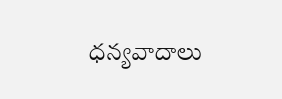ధన్యవాదాలు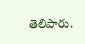తెలిపారు.